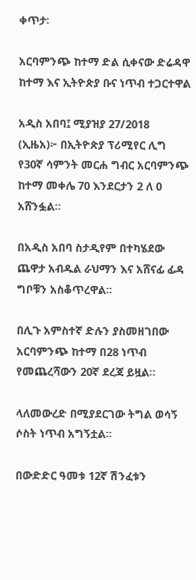ቀጥታ፡

አርባምንጭ ከተማ ድል ሲቀናው ድሬዳዋ ከተማ እና ኢትዮጵያ ቡና ነጥብ ተጋርተዋል

አዲስ አበባ፤ ሚያዝያ 27/2018 (ኢዜአ)፦ በኢትዮጵያ ፕሪሚየር ሊግ የ30ኛ ሳምንት መርሐ ግብር አርባምንጭ ከተማ መቀሌ 70 እንደርታን 2 ለ 0 አሸንፏል።

በአዲስ አበባ ስታዲየም በተካሄደው ጨዋታ አብዱል ራህማን እና አሸናፊ ፊዳ ግቦቹን አስቆጥረዋል።

በሊጉ አምስተኛ ድሉን ያስመዘገበው አርባምንጭ ከተማ በ28 ነጥብ የመጨረሻውን 20ኛ ደረጃ ይዟል።

ላለመውረድ በሚያደርገው ትግል ወሳኝ ሶስት ነጥብ አግኝቷል።

በውድድር ዓመቱ 12ኛ ሽንፈቱን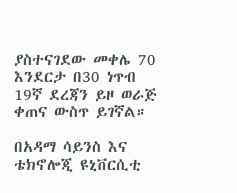ያስተናገደው መቀሌ 70 እንደርታ በ30 ነጥብ 19ኛ ደረጃን ይዞ ወራጅ ቀጠና ውስጥ ይገኛል።

በአዳማ ሳይንስ እና ቴክኖሎጂ ዩኒቨርሲቲ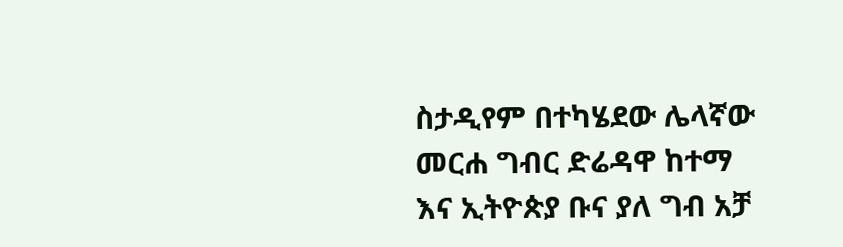ስታዲየም በተካሄደው ሌላኛው መርሐ ግብር ድሬዳዋ ከተማ እና ኢትዮጵያ ቡና ያለ ግብ አቻ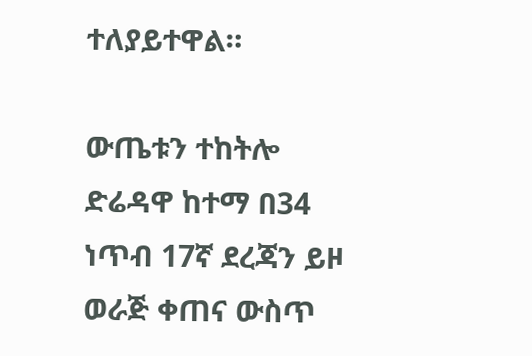ተለያይተዋል።

ውጤቱን ተከትሎ ድሬዳዋ ከተማ በ34 ነጥብ 17ኛ ደረጃን ይዞ ወራጅ ቀጠና ውስጥ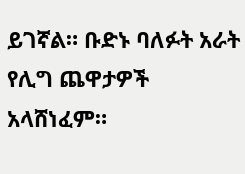ይገኛል። ቡድኑ ባለፉት አራት የሊግ ጨዋታዎች አላሸነፈም።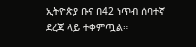ኢትዮጵያ ቡና በ42 ነጥብ ሰባተኛ ደረጃ ላይ ተቀምጧል።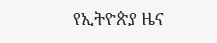የኢትዮጵያ ዜና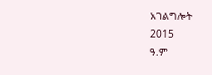አገልግሎት
2015
ዓ.ም